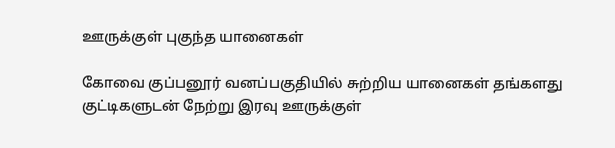ஊருக்குள் புகுந்த யானைகள்

கோவை குப்பனூர் வனப்பகுதியில் சுற்றிய யானைகள் தங்களது குட்டிகளுடன் நேற்று இரவு ஊருக்குள்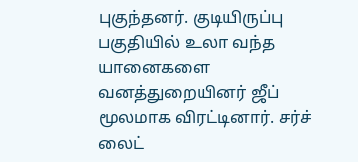புகுந்தனர். குடியிருப்பு பகுதியில் உலா வந்த யானைகளை வனத்துறையினர் ஜீப் மூலமாக விரட்டினார். சர்ச் லைட்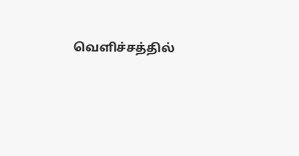வெளிச்சத்தில்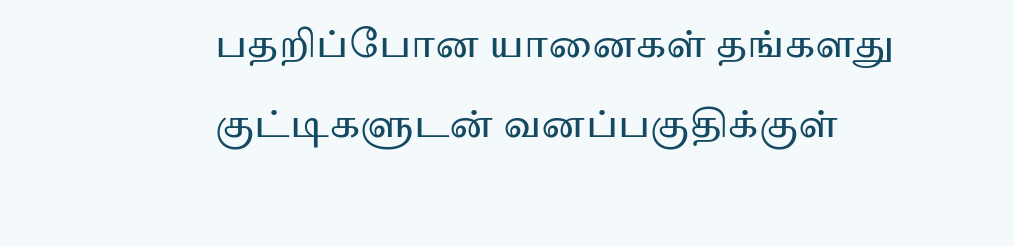பதறிப்போன யானைகள் தங்களது குட்டிகளுடன் வனப்பகுதிக்குள்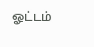ஓட்டம்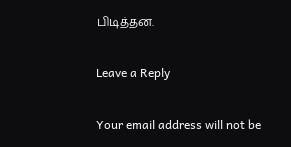பிடித்தன.

Leave a Reply

Your email address will not be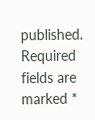published. Required fields are marked *